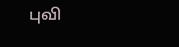புவி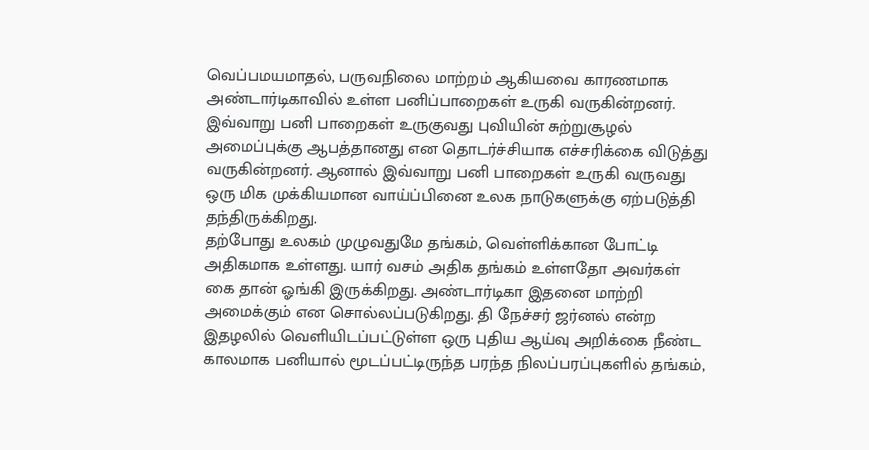வெப்பமயமாதல், பருவநிலை மாற்றம் ஆகியவை காரணமாக அண்டார்டிகாவில் உள்ள பனிப்பாறைகள் உருகி வருகின்றனர். இவ்வாறு பனி பாறைகள் உருகுவது புவியின் சுற்றுசூழல் அமைப்புக்கு ஆபத்தானது என தொடர்ச்சியாக எச்சரிக்கை விடுத்து வருகின்றனர். ஆனால் இவ்வாறு பனி பாறைகள் உருகி வருவது ஒரு மிக முக்கியமான வாய்ப்பினை உலக நாடுகளுக்கு ஏற்படுத்தி தந்திருக்கிறது.
தற்போது உலகம் முழுவதுமே தங்கம், வெள்ளிக்கான போட்டி அதிகமாக உள்ளது. யார் வசம் அதிக தங்கம் உள்ளதோ அவர்கள் கை தான் ஓங்கி இருக்கிறது. அண்டார்டிகா இதனை மாற்றி அமைக்கும் என சொல்லப்படுகிறது. தி நேச்சர் ஜர்னல் என்ற இதழலில் வெளியிடப்பட்டுள்ள ஒரு புதிய ஆய்வு அறிக்கை நீண்ட காலமாக பனியால் மூடப்பட்டிருந்த பரந்த நிலப்பரப்புகளில் தங்கம்,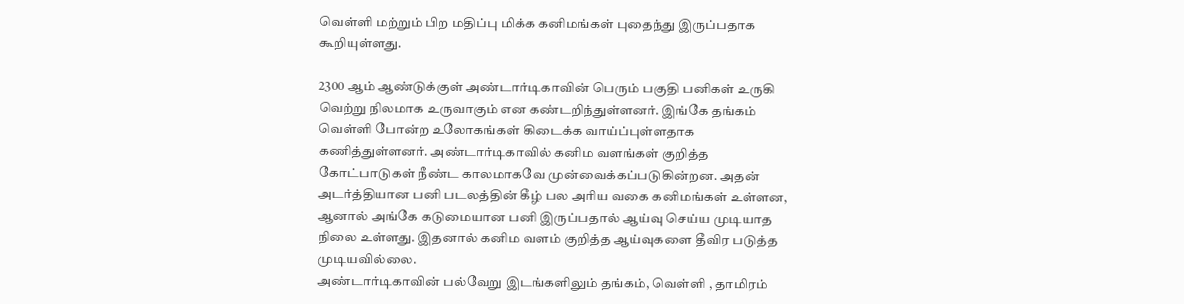வெள்ளி மற்றும் பிற மதிப்பு மிக்க கனிமங்கள் புதைந்து இருப்பதாக கூறியுள்ளது.

2300 ஆம் ஆண்டுக்குள் அண்டார்டிகாவின் பெரும் பகுதி பனிகள் உருகி வெற்று நிலமாக உருவாகும் என கண்டறிந்துள்ளனர். இங்கே தங்கம் வெள்ளி போன்ற உலோகங்கள் கிடைக்க வாய்ப்புள்ளதாக கணித்துள்ளனர். அண்டார்டிகாவில் கனிம வளங்கள் குறித்த கோட்பாடுகள் நீண்ட காலமாகவே முன்வைக்கப்படுகின்றன. அதன் அடர்த்தியான பனி படலத்தின் கீழ் பல அரிய வகை கனிமங்கள் உள்ளன, ஆனால் அங்கே கடுமையான பனி இருப்பதால் ஆய்வு செய்ய முடியாத நிலை உள்ளது. இதனால் கனிம வளம் குறித்த ஆய்வுகளை தீவிர படுத்த முடியவில்லை.
அண்டார்டிகாவின் பல்வேறு இடங்களிலும் தங்கம், வெள்ளி , தாமிரம்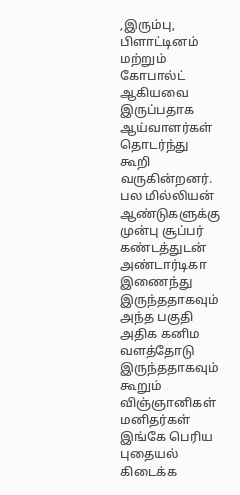,இரும்பு, பிளாட்டினம் மற்றும் கோபால்ட் ஆகியவை இருப்பதாக ஆய்வாளர்கள் தொடர்ந்து கூறி வருகின்றனர். பல மில்லியன் ஆண்டுகளுக்கு முன்பு சூப்பர் கண்டத்துடன் அண்டார்டிகா இணைந்து இருந்ததாகவும் அந்த பகுதி அதிக கனிம வளத்தோடு இருந்ததாகவும் கூறும் விஞ்ஞானிகள் மனிதர்கள் இங்கே பெரிய புதையல் கிடைக்க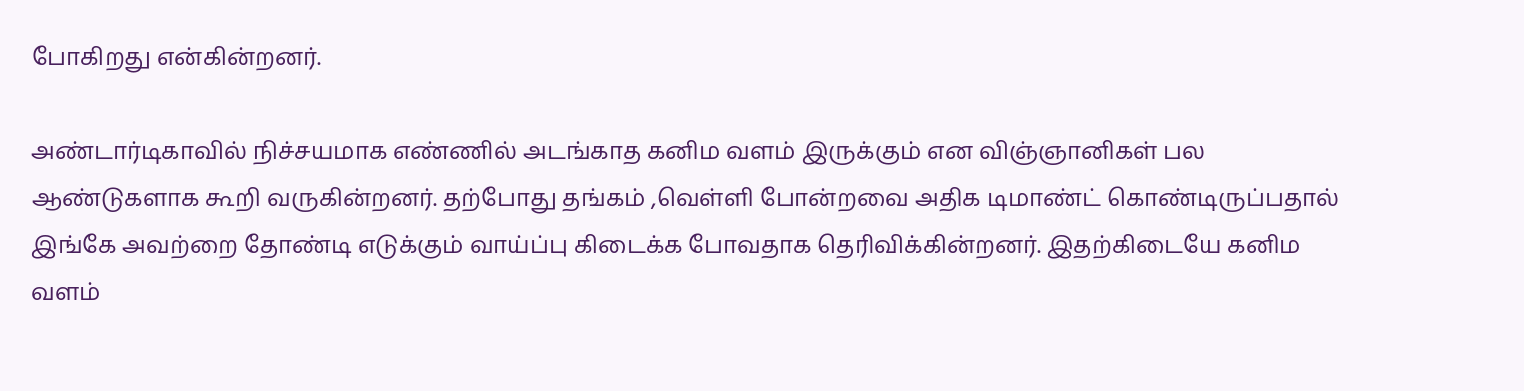போகிறது என்கின்றனர்.

அண்டார்டிகாவில் நிச்சயமாக எண்ணில் அடங்காத கனிம வளம் இருக்கும் என விஞ்ஞானிகள் பல ஆண்டுகளாக கூறி வருகின்றனர். தற்போது தங்கம் ,வெள்ளி போன்றவை அதிக டிமாண்ட் கொண்டிருப்பதால் இங்கே அவற்றை தோண்டி எடுக்கும் வாய்ப்பு கிடைக்க போவதாக தெரிவிக்கின்றனர். இதற்கிடையே கனிம வளம்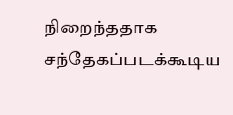நிறைந்ததாக சந்தேகப்படக்கூடிய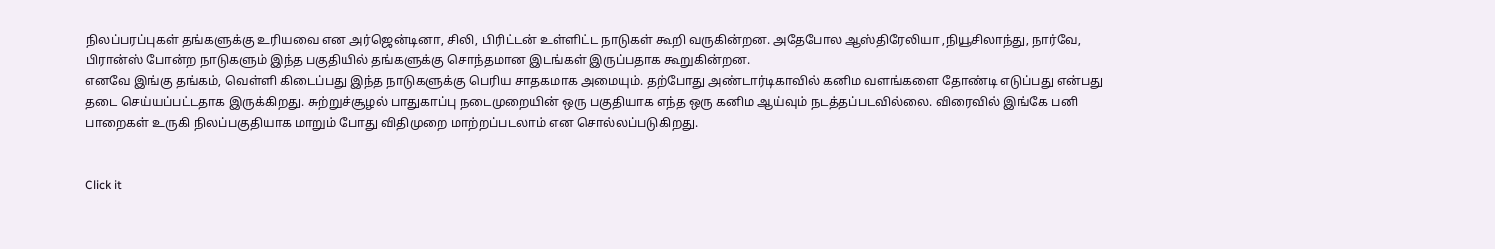நிலப்பரப்புகள் தங்களுக்கு உரியவை என அர்ஜென்டினா, சிலி, பிரிட்டன் உள்ளிட்ட நாடுகள் கூறி வருகின்றன. அதேபோல ஆஸ்திரேலியா ,நியூசிலாந்து, நார்வே, பிரான்ஸ் போன்ற நாடுகளும் இந்த பகுதியில் தங்களுக்கு சொந்தமான இடங்கள் இருப்பதாக கூறுகின்றன.
எனவே இங்கு தங்கம், வெள்ளி கிடைப்பது இந்த நாடுகளுக்கு பெரிய சாதகமாக அமையும். தற்போது அண்டார்டிகாவில் கனிம வளங்களை தோண்டி எடுப்பது என்பது தடை செய்யப்பட்டதாக இருக்கிறது. சுற்றுச்சூழல் பாதுகாப்பு நடைமுறையின் ஒரு பகுதியாக எந்த ஒரு கனிம ஆய்வும் நடத்தப்படவில்லை. விரைவில் இங்கே பனி பாறைகள் உருகி நிலப்பகுதியாக மாறும் போது விதிமுறை மாற்றப்படலாம் என சொல்லப்படுகிறது.


Click it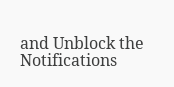and Unblock the Notifications